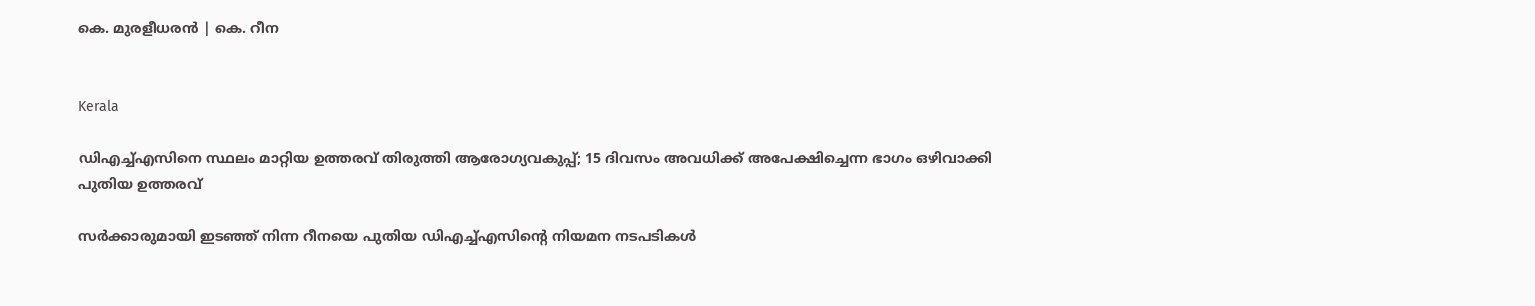കെ. മുരളീധരൻ | കെ. റീന


Kerala

ഡിഎച്ച്എസിനെ സ്ഥലം മാറ്റിയ ഉത്തരവ് തിരുത്തി ആരോഗ്യവകുപ്പ്; 15 ദിവസം അവധിക്ക് അപേക്ഷിച്ചെന്ന ഭാഗം ഒഴിവാക്കി പുതിയ ഉത്തരവ്

സർക്കാരുമായി ഇടഞ്ഞ് നിന്ന റീനയെ പുതിയ ഡിഎച്ച്എസിന്‍റെ നിയമന നടപടികള്‍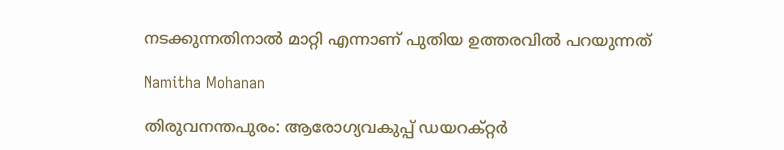നടക്കുന്നതിനാല്‍ മാറ്റി എന്നാണ് പുതിയ ഉത്തരവില്‍ പറയുന്നത്

Namitha Mohanan

തിരുവനന്തപുരം: ആരോഗ്യവകുപ്പ് ഡയറക്റ്റര്‍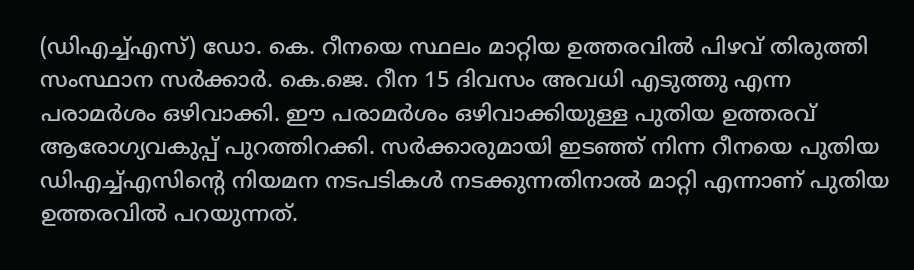(ഡിഎച്ച്എസ്) ഡോ. കെ. റീനയെ സ്ഥലം മാറ്റിയ ഉത്തരവില്‍ പിഴവ് തിരുത്തി സംസ്ഥാന സര്‍ക്കാര്‍. കെ.ജെ. റീന 15 ദിവസം അവധി എടുത്തു എന്ന പരാമര്‍ശം ഒഴിവാക്കി. ഈ പരാമര്‍ശം ഒഴിവാക്കിയുള്ള പുതിയ ഉത്തരവ് ആരോഗ്യവകുപ്പ് പുറത്തിറക്കി. സർക്കാരുമായി ഇടഞ്ഞ് നിന്ന റീനയെ പുതിയ ഡിഎച്ച്എസിന്‍റെ നിയമന നടപടികള്‍ നടക്കുന്നതിനാല്‍ മാറ്റി എന്നാണ് പുതിയ ഉത്തരവില്‍ പറയുന്നത്.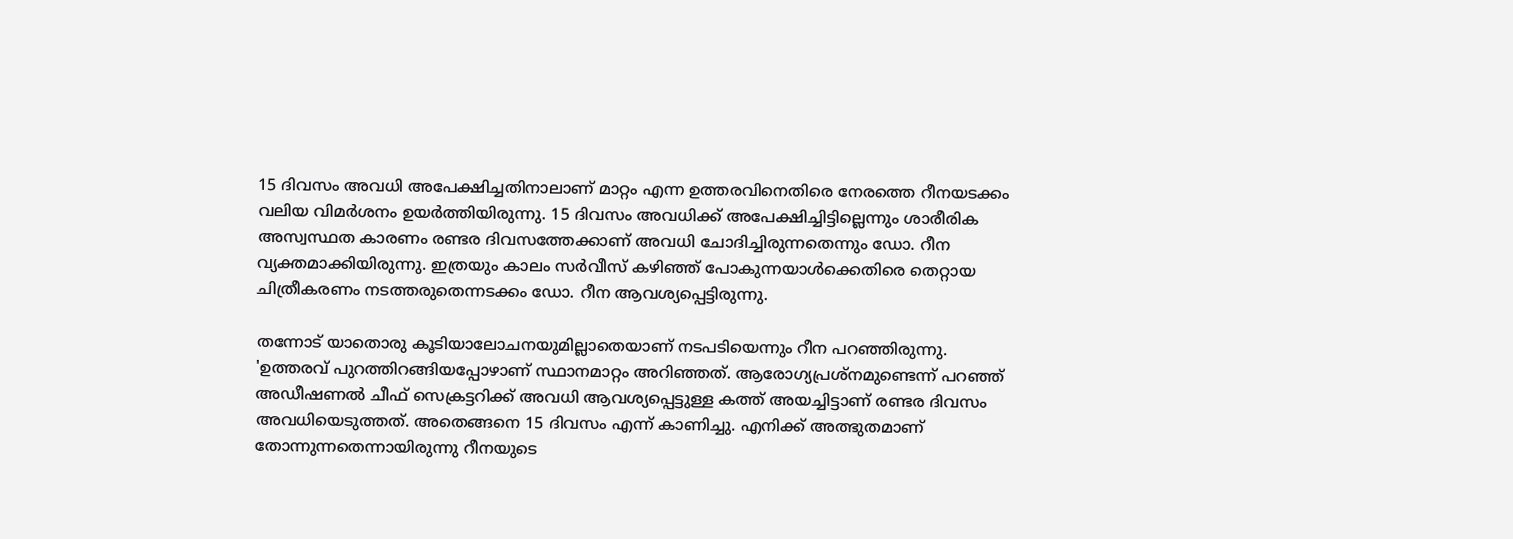15 ദിവസം അവധി അപേക്ഷിച്ചതിനാലാണ് മാറ്റം എന്ന ഉത്തരവിനെതിരെ നേരത്തെ റീനയടക്കം വലിയ വിമര്‍ശനം ഉയര്‍ത്തിയിരുന്നു. 15 ദിവസം അവധിക്ക് അപേക്ഷിച്ചിട്ടില്ലെന്നും ശാരീരിക അസ്വസ്ഥത കാരണം രണ്ടര ദിവസത്തേക്കാണ് അവധി ചോദിച്ചിരുന്നതെന്നും ഡോ. റീന വ്യക്തമാക്കിയിരുന്നു. ഇത്രയും കാലം സര്‍വീസ് കഴിഞ്ഞ് പോകുന്നയാള്‍ക്കെതിരെ തെറ്റായ ചിത്രീകരണം നടത്തരുതെന്നടക്കം ഡോ. റീന ആവശ്യപ്പെട്ടിരുന്നു.

തന്നോട് യാതൊരു കൂടിയാലോചനയുമില്ലാതെയാണ് നടപടിയെന്നും റീന പറഞ്ഞിരുന്നു. 'ഉത്തരവ് പുറത്തിറങ്ങിയപ്പോഴാണ് സ്ഥാനമാറ്റം അറിഞ്ഞത്. ആരോഗ്യപ്രശ്‌നമുണ്ടെന്ന് പറഞ്ഞ് അഡീഷണല്‍ ചീഫ് സെക്രട്ടറിക്ക് അവധി ആവശ്യപ്പെട്ടുള്ള കത്ത് അയച്ചിട്ടാണ് രണ്ടര ദിവസം അവധിയെടുത്തത്. അതെങ്ങനെ 15 ദിവസം എന്ന് കാണിച്ചു. എനിക്ക് അത്ഭുതമാണ് തോന്നുന്നതെന്നായിരുന്നു റീനയുടെ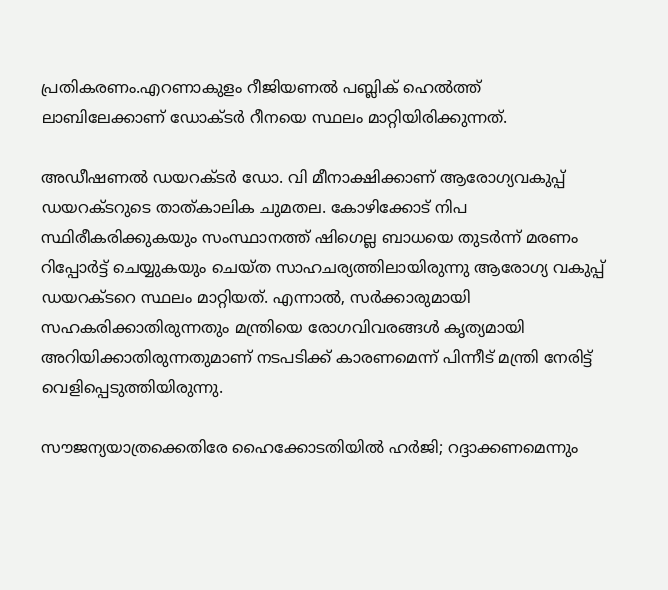പ്രതികരണം.എറണാകുളം റീജിയണല്‍ പബ്ലിക് ഹെല്‍ത്ത് ലാബിലേക്കാണ് ഡോക്ടര്‍ റീനയെ സ്ഥലം മാറ്റിയിരിക്കുന്നത്.

അഡീഷണല്‍ ഡയറക്ടര്‍ ഡോ. വി മീനാക്ഷിക്കാണ് ആരോഗ്യവകുപ്പ് ഡയറക്ടറുടെ താത്കാലിക ചുമതല. കോഴിക്കോട് നിപ സ്ഥിരീകരിക്കുകയും സംസ്ഥാനത്ത് ഷിഗെല്ല ബാധയെ തുടര്‍ന്ന് മരണം റിപ്പോര്‍ട്ട് ചെയ്യുകയും ചെയ്ത സാഹചര്യത്തിലായിരുന്നു ആരോഗ്യ വകുപ്പ് ഡയറക്ടറെ സ്ഥലം മാറ്റിയത്. എന്നാൽ, സർക്കാരുമായി സഹകരിക്കാതിരുന്നതും മന്ത്രിയെ രോഗവിവരങ്ങൾ കൃത്യമായി അറിയിക്കാതിരുന്നതുമാണ് നടപടിക്ക് കാരണമെന്ന് പിന്നീട് മന്ത്രി നേരിട്ട് വെളിപ്പെടുത്തിയിരുന്നു.

സൗജന്യയാത്രക്കെതിരേ ഹൈക്കോടതിയിൽ ഹർജി; റദ്ദാക്കണമെന്നും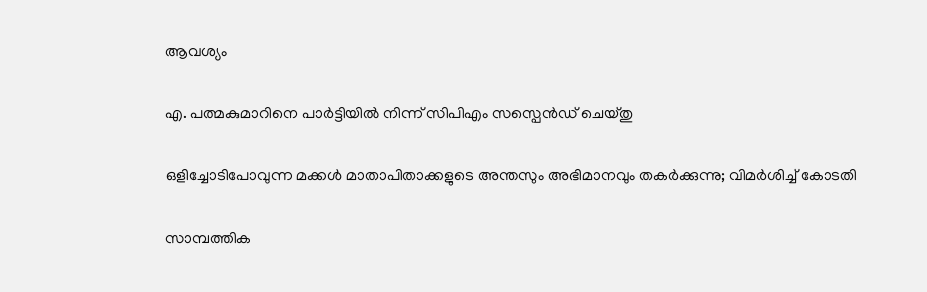ആവശ്യം

എ. പത്മകുമാറിനെ പാർട്ടിയിൽ നിന്ന് സിപിഎം സസ്പെൻഡ് ചെയ്തു

ഒളിച്ചോടിപോവുന്ന മക്കൾ‌ മാതാപിതാക്കളുടെ അന്തസും അഭിമാനവും തകർക്കുന്നു; വിമർശിച്ച് കോടതി

സാമ്പത്തിക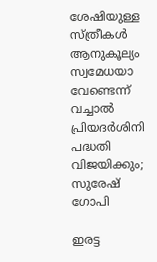ശേഷിയുള്ള സ്ത്രീകൾ ആനുകൂല്യം സ്വമേധയാ വേണ്ടെന്ന് വച്ചാൽ പ്രിയദർശിനി പദ്ധതി വിജയിക്കും; സുരേഷ് ഗോപി

ഇരട്ട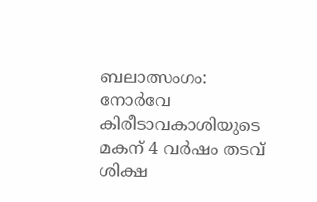ബലാത്സംഗം: നോർവേ കിരീടാവകാശിയുടെ മകന് 4 വർഷം തടവ് ശിക്ഷ